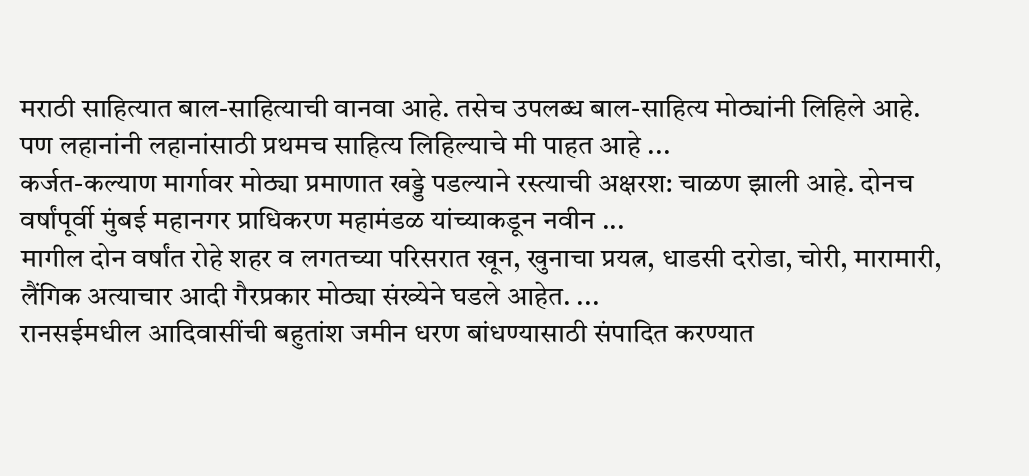मराठी साहित्यात बाल-साहित्याची वानवा आहे. तसेच उपलब्ध बाल-साहित्य मोठ्यांनी लिहिले आहे. पण लहानांनी लहानांसाठी प्रथमच साहित्य लिहिल्याचे मी पाहत आहे ...
कर्जत-कल्याण मार्गावर मोठ्या प्रमाणात खड्डे पडल्याने रस्त्याची अक्षरश: चाळण झाली आहे. दोनच वर्षांपूर्वी मुंबई महानगर प्राधिकरण महामंडळ यांच्याकडून नवीन ...
मागील दोन वर्षांत रोहे शहर व लगतच्या परिसरात खून, खुनाचा प्रयत्न, धाडसी दरोडा, चोरी, मारामारी, लैंगिक अत्याचार आदी गैरप्रकार मोठ्या संख्येने घडले आहेत. ...
रानसईमधील आदिवासींची बहुतांश जमीन धरण बांधण्यासाठी संपादित करण्यात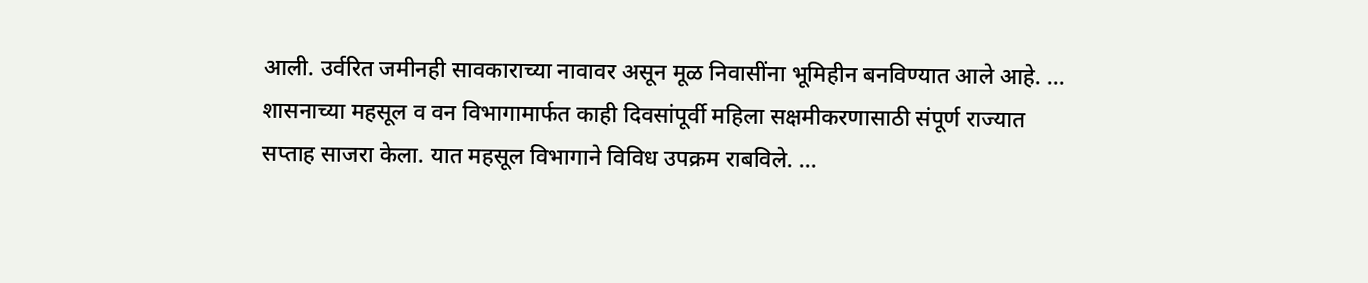आली. उर्वरित जमीनही सावकाराच्या नावावर असून मूळ निवासींना भूमिहीन बनविण्यात आले आहे. ...
शासनाच्या महसूल व वन विभागामार्फत काही दिवसांपूर्वी महिला सक्षमीकरणासाठी संपूर्ण राज्यात सप्ताह साजरा केला. यात महसूल विभागाने विविध उपक्रम राबविले. ...